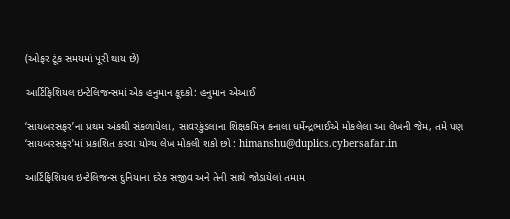(ઓફર ટૂંક સમયમાં પૂરી થાય છે)

આર્ટિફિશિયલ ઇન્ટેલિજન્સમાં એક હનુમાન કૂદકો: હનુમાન એઆઈ

‘સાયબરસફર’ના પ્રથમ અંકથી સંકળાયેલા, સાવરકુંડલાના શિક્ષકમિત્ર કનાલા ધર્મેન્દ્રભાઈએ મોકલેલા આ લેખની જેમ, તમે પણ ‘સાયબરસફર’માં પ્રકાશિત કરવા યોગ્ય લેખ મોકલી શકો છો : himanshu@duplics.cybersafar.in

આર્ટિફિશિયલ ઇન્ટેલિજન્સ દુનિયાના દરેક સજીવ અને તેની સાથે જોડાયેલાં તમામ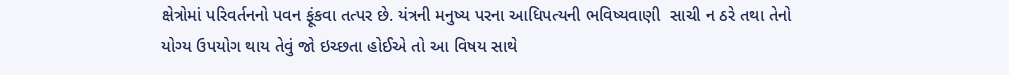ક્ષેત્રોમાં પરિવર્તનનો પવન ફૂંકવા તત્પર છે. યંત્રની મનુષ્ય પરના આધિપત્યની ભવિષ્યવાણી  સાચી ન ઠરે તથા તેનો યોગ્ય ઉપયોગ થાય તેવું જો ઇચ્છતા હોઈએ તો આ વિષય સાથે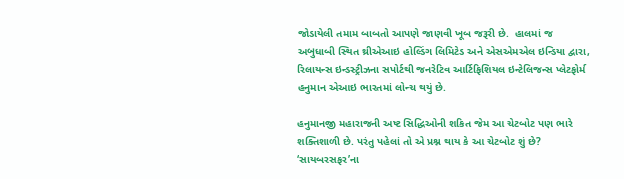જોડાયેલી તમામ બાબતો આપણે જાણવી ખૂબ જરૂરી છે.  હાલમાં જ અબુધાબી સ્થિત થ્રીએઆઇ હોલ્ડિંગ લિમિટેડ અને એસએમએલ ઇન્ડિયા દ્વારા, રિલાયન્સ ઇન્ડસ્ટ્રીઝના સપોર્ટથી જનરેટિવ આર્ટિફિશિયલ ઇન્ટેલિજન્સ પ્લેટફોર્મ હનુમાન એઆઇ ભારતમાં લોન્ચ થયું છે.

હનુમાનજી મહારાજની અષ્ટ સિદ્ધિઓની શકિત જેમ આ ચેટબોટ પણ ભારે શક્તિશાળી છે. પરંતુ પહેલાં તો એ પ્રશ્ન થાય કે આ ચેટબોટ શું છે? ‘સાયબરસફર’ના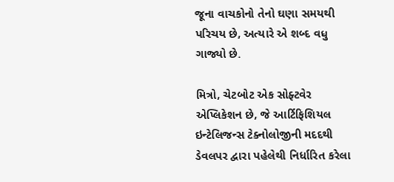જૂના વાચકોનો તેનો ઘણા સમયથી પરિચય છે, અત્યારે એ શબ્દ વધુ ગાજ્યો છે.

મિત્રો, ચેટબોટ એક સોફ્ટવેર એપ્લિકેશન છે, જે આર્ટિફિશિયલ ઇન્ટેલિજન્સ ટેક્નોલોજીની મદદથી ડેવલપર દ્વારા પહેલેથી નિર્ધારિત કરેલા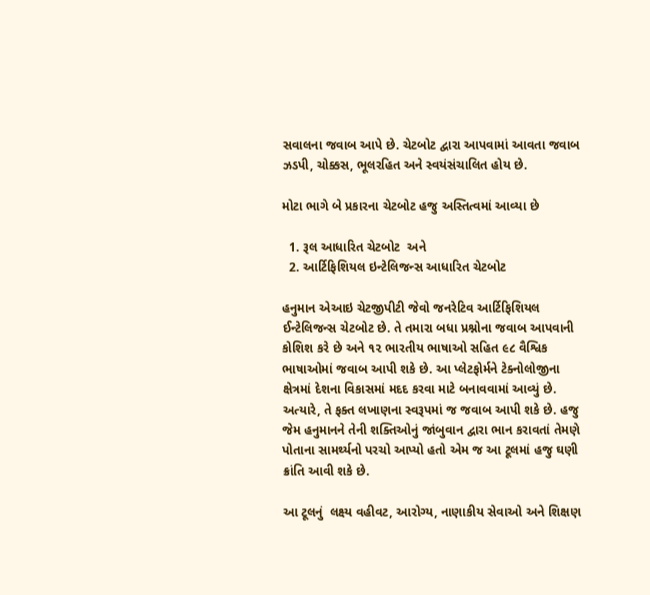સવાલના જવાબ આપે છે. ચેટબોટ દ્વારા આપવામાં આવતા જવાબ ઝડપી, ચોક્કસ, ભૂલરહિત અને સ્વયંસંચાલિત હોય છે.

મોટા ભાગે બે પ્રકારના ચેટબોટ હજુ અસ્તિત્વમાં આવ્યા છે

  1. રૂલ આધારિત ચેટબોટ  અને
  2. આર્ટિફિશિયલ ઇન્ટેલિજન્સ આધારિત ચેટબોટ

હનુમાન એઆઇ ચેટજીપીટી જેવો જનરેટિવ આર્ટિફિશિયલ ઈન્ટેલિજન્સ ચેટબોટ છે. તે તમારા બધા પ્રશ્નોના જવાબ આપવાની કોશિશ કરે છે અને ૧૨ ભારતીય ભાષાઓ સહિત ૯૮ વૈશ્વિક ભાષાઓમાં જવાબ આપી શકે છે. આ પ્લેટફોર્મને ટેક્નોલોજીના ક્ષેત્રમાં દેશના વિકાસમાં મદદ કરવા માટે બનાવવામાં આવ્યું છે. અત્યારે, તે ફક્ત લખાણના સ્વરૂપમાં જ જવાબ આપી શકે છે. હજુ જેમ હનુમાનને તેની શક્તિઓનું જાંબુવાન દ્વારા ભાન કરાવતાં તેમણે પોતાના સામર્થ્યનો પરચો આપ્યો હતો એમ જ આ ટૂલમાં હજુ ઘણી ક્રાંતિ આવી શકે છે.

આ ટૂલનું  લક્ષ્ય વહીવટ, આરોગ્ય, નાણાકીય સેવાઓ અને શિક્ષણ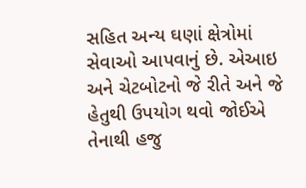સહિત અન્ય ઘણાં ક્ષેત્રોમાં સેવાઓ આપવાનું છે. એઆઇ અને ચેટબોટનો જે રીતે અને જે હેતુથી ઉપયોગ થવો જોઈએ તેનાથી હજુ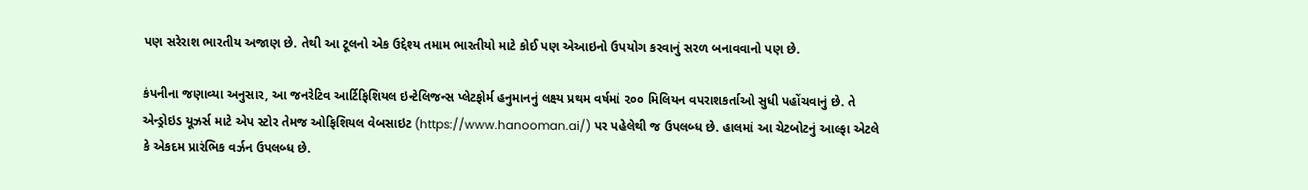પણ સરેરાશ ભારતીય અજાણ છે. તેથી આ ટૂલનો એક ઉદ્દેશ્ય તમામ ભારતીયો માટે કોઈ પણ એઆઇનો ઉપયોગ કરવાનું સરળ બનાવવાનો પણ છે.

કંપનીના જણાવ્યા અનુસાર, આ જનરેટિવ આર્ટિફિશિયલ ઇન્ટેલિજન્સ પ્લેટફોર્મ હનુમાનનું લક્ષ્ય પ્રથમ વર્ષમાં ૨૦૦ મિલિયન વપરાશકર્તાઓ સુધી પહોંચવાનું છે. તે એન્ડ્રોઇડ યૂઝર્સ માટે એપ સ્ટોર તેમજ ઓફિશિયલ વેબસાઇટ (https://www.hanooman.ai/) પર પહેલેથી જ ઉપલબ્ધ છે. હાલમાં આ ચેટબોટનું આલ્ફા એટલે કે એકદમ પ્રારંભિક વર્ઝન ઉપલબ્ધ છે.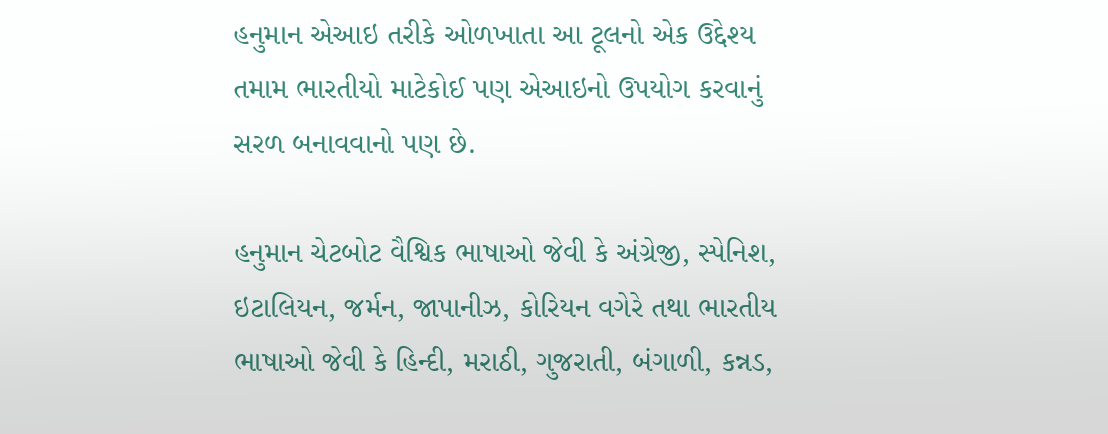હનુમાન એઆઇ તરીકે ઓળખાતા આ ટૂલનો એક ઉદ્દેશ્ય તમામ ભારતીયો માટેકોઈ પણ એઆઇનો ઉપયોગ કરવાનું સરળ બનાવવાનો પણ છે.

હનુમાન ચેટબોટ વૈશ્વિક ભાષાઓ જેવી કે અંગ્રેજી, સ્પેનિશ, ઇટાલિયન, જર્મન, જાપાનીઝ, કોરિયન વગેરે તથા ભારતીય ભાષાઓ જેવી કે હિન્દી, મરાઠી, ગુજરાતી, બંગાળી, કન્નડ,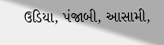ઉડિયા, પંજાબી, આસામી,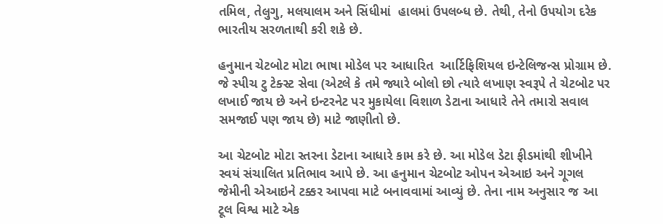તમિલ, તેલુગુ, મલયાલમ અને સિંધીમાં  હાલમાં ઉપલબ્ધ છે. તેથી, તેનો ઉપયોગ દરેક ભારતીય સરળતાથી કરી શકે છે.

હનુમાન ચેટબોટ મોટા ભાષા મોડેલ પર આધારિત  આર્ટિફિશિયલ ઇન્ટેલિજન્સ પ્રોગ્રામ છે. જે સ્પીચ ટુ ટેક્સ્ટ સેવા (એટલે કે તમે જ્યારે બોલો છો ત્યારે લખાણ સ્વરૂપે તે ચેટબોટ પર લખાઈ જાય છે અને ઇન્ટરનેટ પર મુકાયેલા વિશાળ ડેટાના આધારે તેને તમારો સવાલ સમજાઈ પણ જાય છે) માટે જાણીતો છે.

આ ચેટબોટ મોટા સ્તરના ડેટાના આધારે કામ કરે છે. આ મોડેલ ડેટા ફીડમાંથી શીખીને સ્વયં સંચાલિત પ્રતિભાવ આપે છે. આ હનુમાન ચેટબોટ ઓપન એઆઇ અને ગૂગલ જેમીની એઆઇને ટક્કર આપવા માટે બનાવવામાં આવ્યું છે. તેના નામ અનુસાર જ આ ટૂલ વિશ્વ માટે એક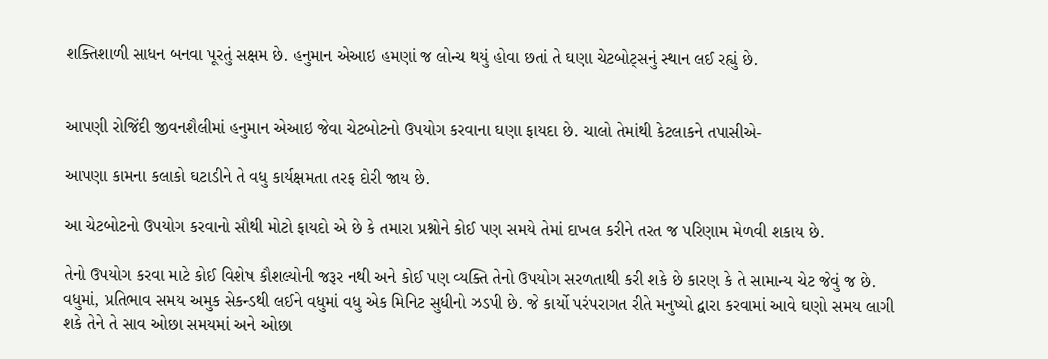શક્તિશાળી સાધન બનવા પૂરતું સક્ષમ છે. હનુમાન એઆઇ હમણાં જ લોન્ચ થયું હોવા છતાં તે ઘણા ચેટબોટ્સનું સ્થાન લઈ રહ્યું છે.


આપણી રોજિંદી જીવનશૈલીમાં હનુમાન એઆઇ જેવા ચેટબોટનો ઉપયોગ કરવાના ઘણા ફાયદા છે. ચાલો તેમાંથી કેટલાકને તપાસીએ-

આપણા કામના કલાકો ઘટાડીને તે વધુ કાર્યક્ષમતા તરફ દોરી જાય છે.

આ ચેટબોટનો ઉપયોગ કરવાનો સૌથી મોટો ફાયદો એ છે કે તમારા પ્રશ્નોને કોઈ પણ સમયે તેમાં દાખલ કરીને તરત જ પરિણામ મેળવી શકાય છે.

તેનો ઉપયોગ કરવા માટે કોઈ વિશેષ કૌશલ્યોની જરૂર નથી અને કોઈ પણ વ્યક્તિ તેનો ઉપયોગ સરળતાથી કરી શકે છે કારણ કે તે સામાન્ય ચેટ જેવું જ છે. વધુમાં, પ્રતિભાવ સમય અમુક સેકન્ડથી લઈને વધુમાં વધુ એક મિનિટ સુધીનો ઝડપી છે. જે કાર્યો પરંપરાગત રીતે મનુષ્યો દ્વારા કરવામાં આવે ઘણો સમય લાગી શકે તેને તે સાવ ઓછા સમયમાં અને ઓછા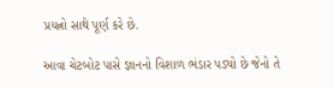પ્રયત્નો સાથે પૂર્ણ કરે છે.

આવા ચેટબોટ પાસે જ્ઞાનનો વિશાળ ભંડાર પડ્યો છે જેનો તે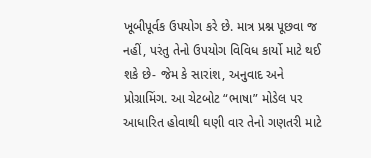ખૂબીપૂર્વક ઉપયોગ કરે છે. માત્ર પ્રશ્ન પૂછવા જ નહીં, પરંતુ તેનો ઉપયોગ વિવિધ કાર્યો માટે થઈ શકે છે- જેમ કે સારાંશ, અનુવાદ અને પ્રોગ્રામિંગ. આ ચેટબોટ “ભાષા” મોડેલ પર આધારિત હોવાથી ઘણી વાર તેનો ગણતરી માટે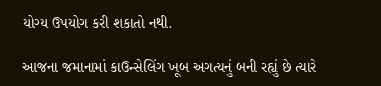યોગ્ય ઉપયોગ કરી શકાતો નથી.

આજના જમાનામાં કાઉન્સેલિંગ ખૂબ અગત્યનું બની રહ્યું છે ત્યારે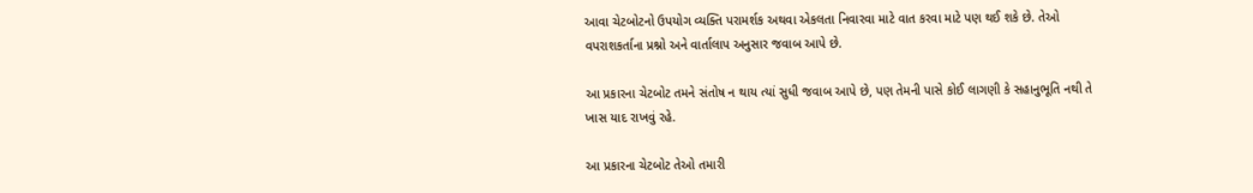આવા ચેટબોટનો ઉપયોગ વ્યક્તિ પરામર્શક અથવા એકલતા નિવારવા માટે વાત કરવા માટે પણ થઈ શકે છે. તેઓ વપરાશકર્તાના પ્રશ્નો અને વાર્તાલાપ અનુસાર જવાબ આપે છે.

આ પ્રકારના ચેટબોટ તમને સંતોષ ન થાય ત્યાં સુધી જવાબ આપે છે, પણ તેમની પાસે કોઈ લાગણી કે સહાનુભૂતિ નથી તે ખાસ યાદ રાખવું રહે.

આ પ્રકારના ચેટબોટ તેઓ તમારી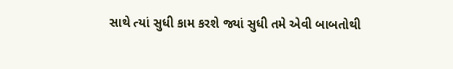સાથે ત્યાં સુધી કામ કરશે જ્યાં સુધી તમે એવી બાબતોથી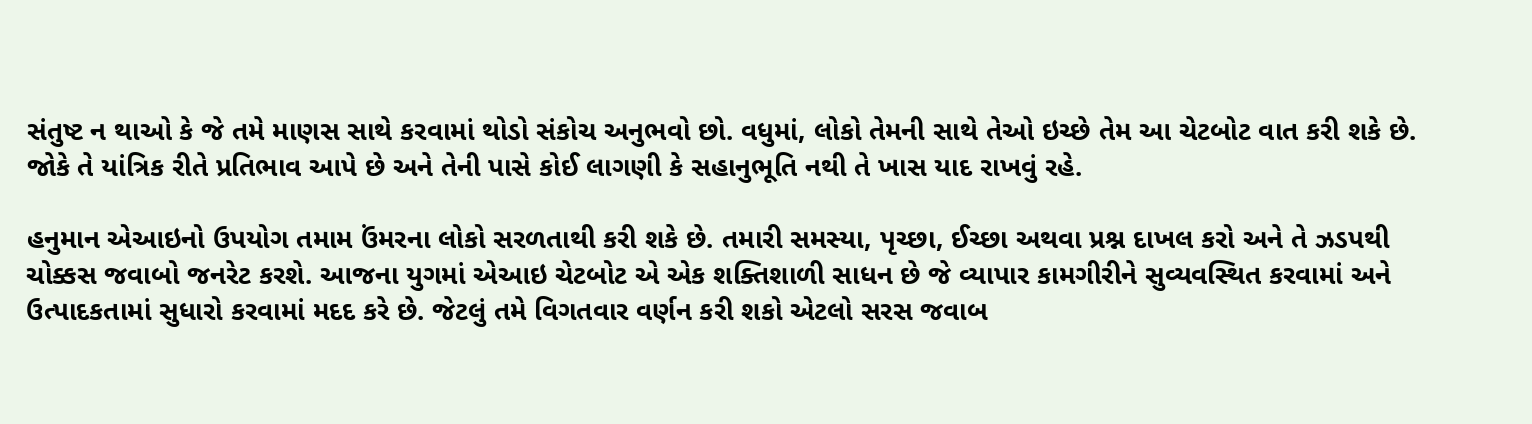સંતુષ્ટ ન થાઓ કે જે તમે માણસ સાથે કરવામાં થોડો સંકોચ અનુભવો છો. વધુમાં, લોકો તેમની સાથે તેઓ ઇચ્છે તેમ આ ચેટબોટ વાત કરી શકે છે. જોકે તે યાંત્રિક રીતે પ્રતિભાવ આપે છે અને તેની પાસે કોઈ લાગણી કે સહાનુભૂતિ નથી તે ખાસ યાદ રાખવું રહે.

હનુમાન એઆઇનો ઉપયોગ તમામ ઉંમરના લોકો સરળતાથી કરી શકે છે. તમારી સમસ્યા, પૃચ્છા, ઈચ્છા અથવા પ્રશ્ન દાખલ કરો અને તે ઝડપથી ચોક્કસ જવાબો જનરેટ કરશે. આજના યુગમાં એઆઇ ચેટબોટ એ એક શક્તિશાળી સાધન છે જે વ્યાપાર કામગીરીને સુવ્યવસ્થિત કરવામાં અને ઉત્પાદકતામાં સુધારો કરવામાં મદદ કરે છે. જેટલું તમે વિગતવાર વર્ણન કરી શકો એટલો સરસ જવાબ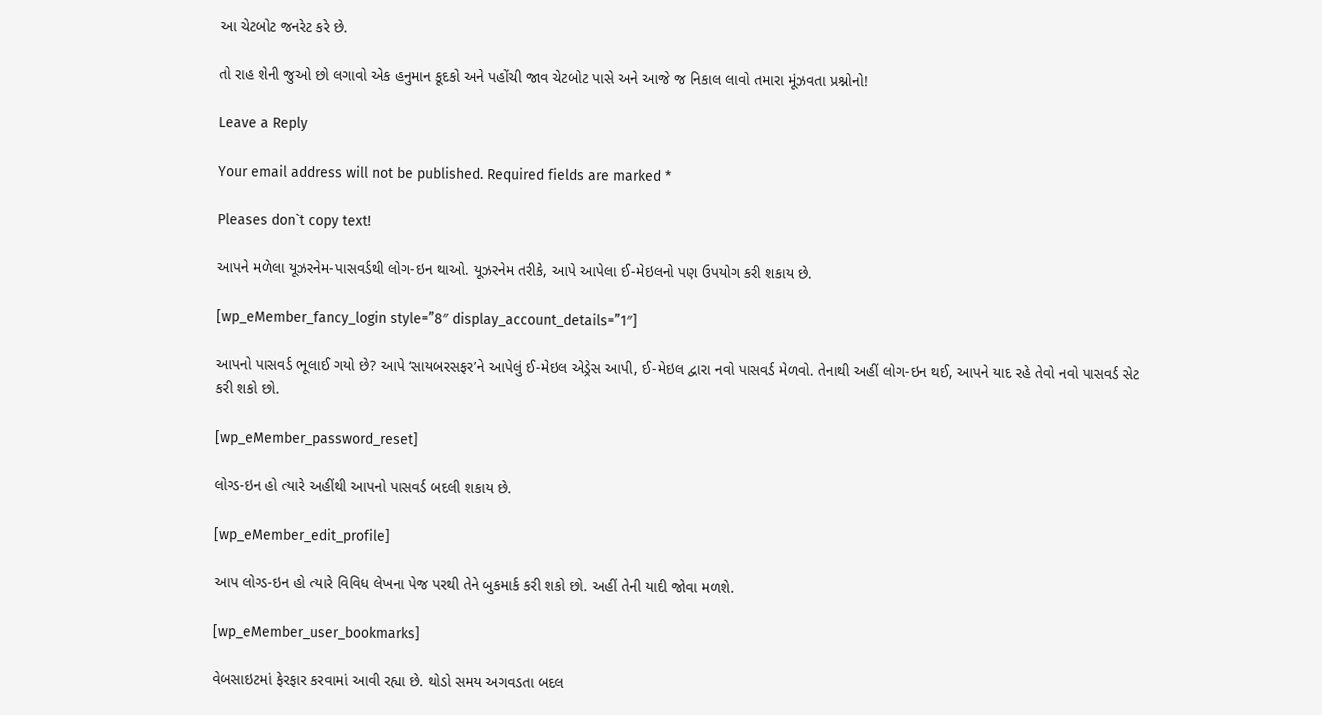આ ચેટબોટ જનરેટ કરે છે.

તો રાહ શેની જુઓ છો લગાવો એક હનુમાન કૂદકો અને પહોંચી જાવ ચેટબોટ પાસે અને આજે જ નિકાલ લાવો તમારા મૂંઝવતા પ્રશ્નોનો!

Leave a Reply

Your email address will not be published. Required fields are marked *

Pleases don`t copy text!

આપને મળેલા યૂઝરનેમ-પાસવર્ડથી લોગ-ઇન થાઓ. યૂઝરનેમ તરીકે, આપે આપેલા ઈ-મેઇલનો પણ ઉપયોગ કરી શકાય છે.

[wp_eMember_fancy_login style=”8″ display_account_details=”1″]

આપનો પાસવર્ડ ભૂલાઈ ગયો છે? આપે ‘સાયબરસફર’ને આપેલું ઈ-મેઇલ એડ્રેસ આપી, ઈ-મેઇલ દ્વારા નવો પાસવર્ડ મેળવો. તેનાથી અહીં લોગ-ઇન થઈ, આપને યાદ રહે તેવો નવો પાસવર્ડ સેટ કરી શકો છો.

[wp_eMember_password_reset]

લોગ્ડ-ઇન હો ત્યારે અહીંથી આપનો પાસવર્ડ બદલી શકાય છે.

[wp_eMember_edit_profile]

આપ લોગ્ડ-ઇન હો ત્યારે વિવિધ લેખના પેજ પરથી તેને બુકમાર્ક કરી શકો છો. અહીં તેની યાદી જોવા મળશે.

[wp_eMember_user_bookmarks]

વેબસાઇટમાં ફેરફાર કરવામાં આવી રહ્યા છે. થોડો સમય અગવડતા બદલ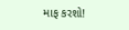માફ કરશો!